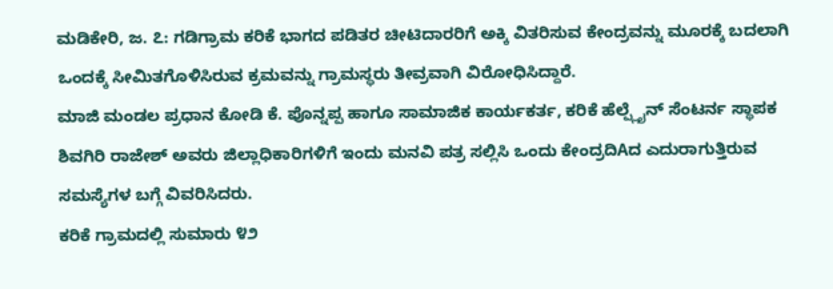ಮಡಿಕೇರಿ, ಜ. ೭: ಗಡಿಗ್ರಾಮ ಕರಿಕೆ ಭಾಗದ ಪಡಿತರ ಚೀಟಿದಾರರಿಗೆ ಅಕ್ಕಿ ವಿತರಿಸುವ ಕೇಂದ್ರವನ್ನು ಮೂರಕ್ಕೆ ಬದಲಾಗಿ ಒಂದಕ್ಕೆ ಸೀಮಿತಗೊಳಿಸಿರುವ ಕ್ರಮವನ್ನು ಗ್ರಾಮಸ್ಥರು ತೀವ್ರವಾಗಿ ವಿರೋಧಿಸಿದ್ದಾರೆ.
ಮಾಜಿ ಮಂಡಲ ಪ್ರಧಾನ ಕೋಡಿ ಕೆ. ಪೊನ್ನಪ್ಪ ಹಾಗೂ ಸಾಮಾಜಿಕ ಕಾರ್ಯಕರ್ತ, ಕರಿಕೆ ಹೆಲ್ಪ್ಲೈನ್ ಸೆಂಟರ್ನ ಸ್ಥಾಪಕ ಶಿವಗಿರಿ ರಾಜೇಶ್ ಅವರು ಜಿಲ್ಲಾಧಿಕಾರಿಗಳಿಗೆ ಇಂದು ಮನವಿ ಪತ್ರ ಸಲ್ಲಿಸಿ ಒಂದು ಕೇಂದ್ರದಿAದ ಎದುರಾಗುತ್ತಿರುವ ಸಮಸ್ಯೆಗಳ ಬಗ್ಗೆ ವಿವರಿಸಿದರು.
ಕರಿಕೆ ಗ್ರಾಮದಲ್ಲಿ ಸುಮಾರು ೪೨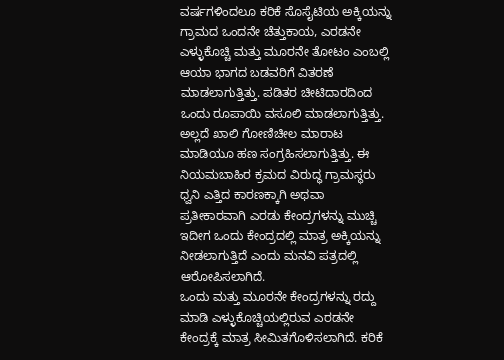ವರ್ಷಗಳಿಂದಲೂ ಕರಿಕೆ ಸೊಸೈಟಿಯ ಅಕ್ಕಿಯನ್ನು ಗ್ರಾಮದ ಒಂದನೇ ಚೆತ್ತುಕಾಯ, ಎರಡನೇ ಎಳ್ಳುಕೊಚ್ಚಿ ಮತ್ತು ಮೂರನೇ ತೋಟಂ ಎಂಬಲ್ಲಿ ಆಯಾ ಭಾಗದ ಬಡವರಿಗೆ ವಿತರಣೆ ಮಾಡಲಾಗುತ್ತಿತ್ತು. ಪಡಿತರ ಚೀಟಿದಾರದಿಂದ ಒಂದು ರೂಪಾಯಿ ವಸೂಲಿ ಮಾಡಲಾಗುತ್ತಿತ್ತು. ಅಲ್ಲದೆ ಖಾಲಿ ಗೋಣಿಚೀಲ ಮಾರಾಟ ಮಾಡಿಯೂ ಹಣ ಸಂಗ್ರಹಿಸಲಾಗುತ್ತಿತ್ತು. ಈ ನಿಯಮಬಾಹಿರ ಕ್ರಮದ ವಿರುದ್ಧ ಗ್ರಾಮಸ್ಥರು ಧ್ವನಿ ಎತ್ತಿದ ಕಾರಣಕ್ಕಾಗಿ ಅಥವಾ ಪ್ರತೀಕಾರವಾಗಿ ಎರಡು ಕೇಂದ್ರಗಳನ್ನು ಮುಚ್ಚಿ ಇದೀಗ ಒಂದು ಕೇಂದ್ರದಲ್ಲಿ ಮಾತ್ರ ಅಕ್ಕಿಯನ್ನು ನೀಡಲಾಗುತ್ತಿದೆ ಎಂದು ಮನವಿ ಪತ್ರದಲ್ಲಿ ಆರೋಪಿಸಲಾಗಿದೆ.
ಒಂದು ಮತ್ತು ಮೂರನೇ ಕೇಂದ್ರಗಳನ್ನು ರದ್ದು ಮಾಡಿ ಎಳ್ಳುಕೊಚ್ಚಿಯಲ್ಲಿರುವ ಎರಡನೇ ಕೇಂದ್ರಕ್ಕೆ ಮಾತ್ರ ಸೀಮಿತಗೊಳಿಸಲಾಗಿದೆ. ಕರಿಕೆ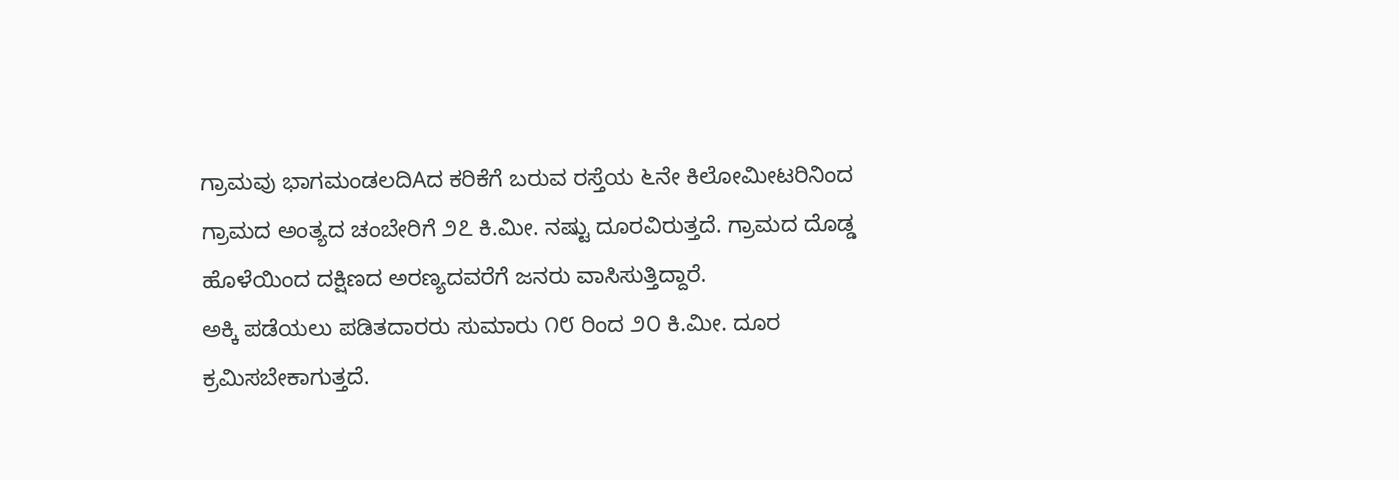ಗ್ರಾಮವು ಭಾಗಮಂಡಲದಿAದ ಕರಿಕೆಗೆ ಬರುವ ರಸ್ತೆಯ ೬ನೇ ಕಿಲೋಮೀಟರಿನಿಂದ ಗ್ರಾಮದ ಅಂತ್ಯದ ಚಂಬೇರಿಗೆ ೨೭ ಕಿ.ಮೀ. ನಷ್ಟು ದೂರವಿರುತ್ತದೆ. ಗ್ರಾಮದ ದೊಡ್ಡ ಹೊಳೆಯಿಂದ ದಕ್ಷಿಣದ ಅರಣ್ಯದವರೆಗೆ ಜನರು ವಾಸಿಸುತ್ತಿದ್ದಾರೆ.
ಅಕ್ಕಿ ಪಡೆಯಲು ಪಡಿತದಾರರು ಸುಮಾರು ೧೮ ರಿಂದ ೨೦ ಕಿ.ಮೀ. ದೂರ ಕ್ರಮಿಸಬೇಕಾಗುತ್ತದೆ.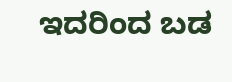ಇದರಿಂದ ಬಡ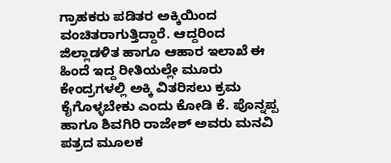ಗ್ರಾಹಕರು ಪಡಿತರ ಅಕ್ಕಿಯಿಂದ ವಂಚಿತರಾಗುತ್ತಿದ್ದಾರೆ. ಆದ್ದರಿಂದ ಜಿಲ್ಲಾಡಳಿತ ಹಾಗೂ ಆಹಾರ ಇಲಾಖೆ ಈ ಹಿಂದೆ ಇದ್ದ ರೀತಿಯಲ್ಲೇ ಮೂರು ಕೇಂದ್ರಗಳಲ್ಲಿ ಅಕ್ಕಿ ವಿತರಿಸಲು ಕ್ರಮ ಕೈಗೊಳ್ಳಬೇಕು ಎಂದು ಕೋಡಿ ಕೆ. ಪೊನ್ನಪ್ಪ ಹಾಗೂ ಶಿವಗಿರಿ ರಾಜೇಶ್ ಅವರು ಮನವಿ ಪತ್ರದ ಮೂಲಕ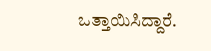ಒತ್ತಾಯಿಸಿದ್ದಾರೆ.